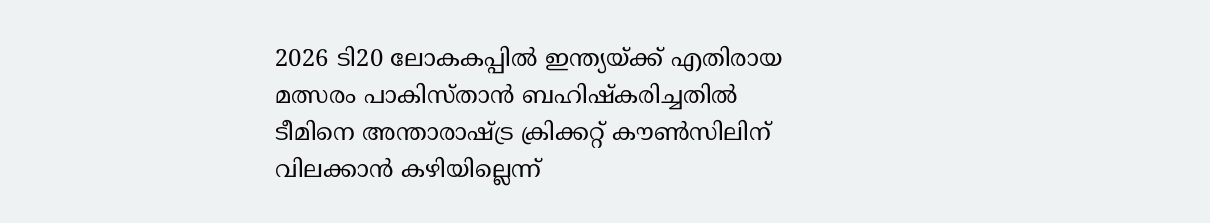2026 ടി20 ലോകകപ്പിൽ ഇന്ത്യയ്ക്ക് എതിരായ മത്സരം പാകിസ്താൻ ബഹിഷ്കരിച്ചതിൽ ടീമിനെ അന്താരാഷ്ട്ര ക്രിക്കറ്റ് കൗൺസിലിന് വിലക്കാൻ കഴിയില്ലെന്ന്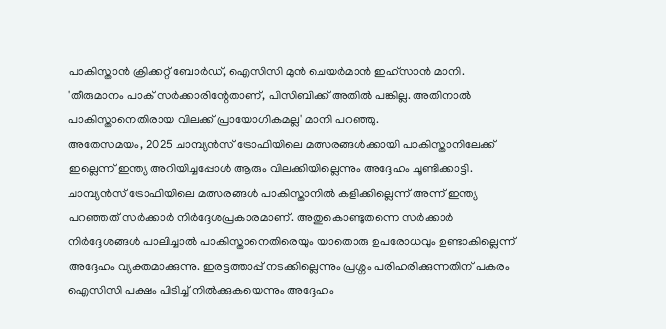പാകിസ്താൻ ക്രിക്കറ്റ് ബോർഡ്, ഐസിസി മുൻ ചെയർമാൻ ഇഹ്സാൻ മാനി. 'തീരുമാനം പാക് സർക്കാരിന്റേതാണ്, പിസിബിക്ക് അതിൽ പങ്കില്ല. അതിനാൽ പാകിസ്താനെതിരായ വിലക്ക് പ്രായോഗികമല്ല' മാനി പറഞ്ഞു.
അതേസമയം, 2025 ചാമ്പ്യൻസ് ട്രോഫിയിലെ മത്സരങ്ങൾക്കായി പാകിസ്താനിലേക്ക് ഇല്ലെന്ന് ഇന്ത്യ അറിയിച്ചപ്പോൾ ആരും വിലക്കിയില്ലെന്നും അദ്ദേഹം ചൂണ്ടിക്കാട്ടി. ചാമ്പ്യൻസ് ട്രോഫിയിലെ മത്സരങ്ങൾ പാകിസ്താനിൽ കളിക്കില്ലെന്ന് അന്ന് ഇന്ത്യ പറഞ്ഞത് സർക്കാർ നിർദ്ദേശപ്രകാരമാണ്. അതുകൊണ്ടുതന്നെ സർക്കാർ നിർദ്ദേശങ്ങൾ പാലിച്ചാൽ പാകിസ്താനെതിരെയും യാതൊരു ഉപരോധവും ഉണ്ടാകില്ലെന്ന് അദ്ദേഹം വ്യക്തമാക്കുന്നു. ഇരട്ടത്താപ്പ് നടക്കില്ലെന്നും പ്രശ്നം പരിഹരിക്കുന്നതിന് പകരം ഐസിസി പക്ഷം പിടിച്ച് നിൽക്കുകയെന്നും അദ്ദേഹം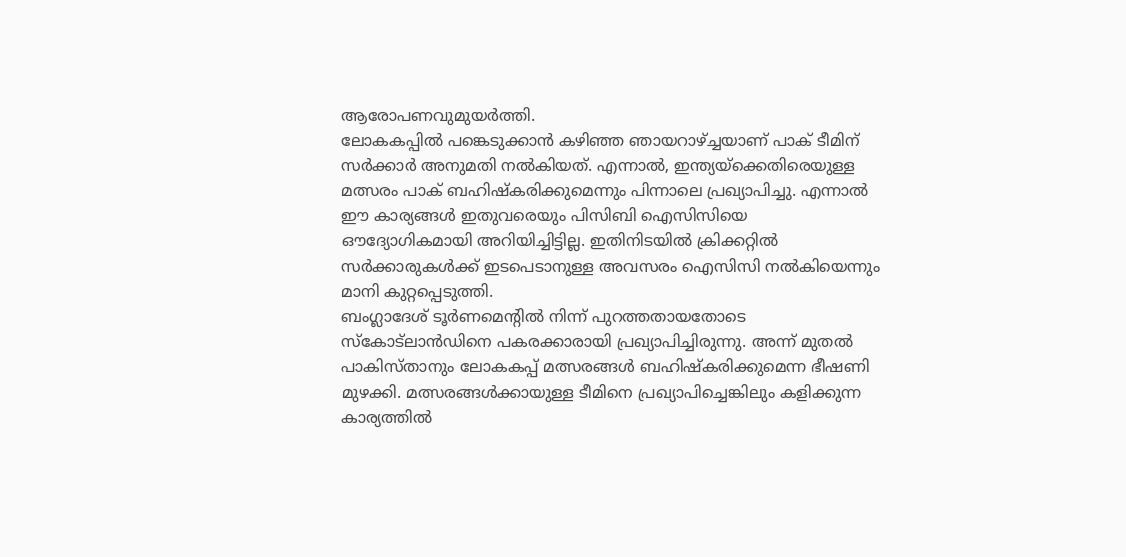ആരോപണവുമുയർത്തി.
ലോകകപ്പിൽ പങ്കെടുക്കാൻ കഴിഞ്ഞ ഞായറാഴ്ച്ചയാണ് പാക് ടീമിന് സർക്കാർ അനുമതി നൽകിയത്. എന്നാൽ, ഇന്ത്യയ്ക്കെതിരെയുള്ള മത്സരം പാക് ബഹിഷ്കരിക്കുമെന്നും പിന്നാലെ പ്രഖ്യാപിച്ചു. എന്നാൽ ഈ കാര്യങ്ങൾ ഇതുവരെയും പിസിബി ഐസിസിയെ ഔദ്യോഗികമായി അറിയിച്ചിട്ടില്ല. ഇതിനിടയിൽ ക്രിക്കറ്റിൽ സർക്കാരുകൾക്ക് ഇടപെടാനുള്ള അവസരം ഐസിസി നൽകിയെന്നും മാനി കുറ്റപ്പെടുത്തി.
ബംഗ്ലാദേശ് ടൂർണമെന്റിൽ നിന്ന് പുറത്തതായതോടെ സ്കോട്ലാൻഡിനെ പകരക്കാരായി പ്രഖ്യാപിച്ചിരുന്നു. അന്ന് മുതൽ പാകിസ്താനും ലോകകപ്പ് മത്സരങ്ങൾ ബഹിഷ്കരിക്കുമെന്ന ഭീഷണി മുഴക്കി. മത്സരങ്ങൾക്കായുള്ള ടീമിനെ പ്രഖ്യാപിച്ചെങ്കിലും കളിക്കുന്ന കാര്യത്തിൽ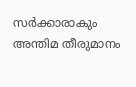സർക്കാരാകും അന്തിമ തീരുമാനം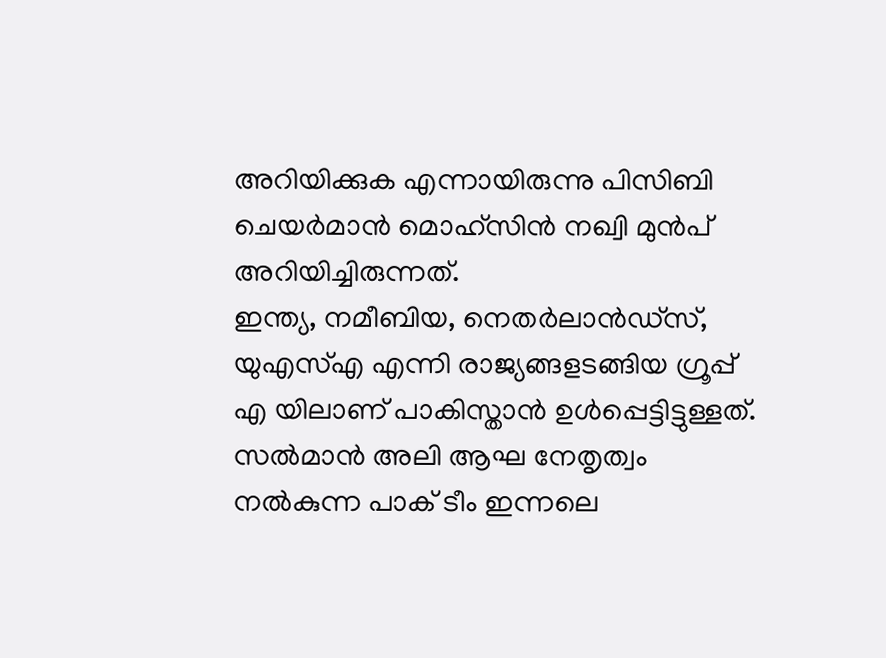അറിയിക്കുക എന്നായിരുന്നു പിസിബി ചെയർമാൻ മൊഹ്സിൻ നഖ്വി മുൻപ് അറിയിച്ചിരുന്നത്.
ഇന്ത്യ, നമീബിയ, നെതർലാൻഡ്സ്, യുഎസ്എ എന്നി രാജ്യങ്ങളടങ്ങിയ ഗ്രൂപ്പ് എ യിലാണ് പാകിസ്താൻ ഉൾപ്പെട്ടിട്ടുള്ളത്. സൽമാൻ അലി ആഘ നേതൃത്വം നൽകുന്ന പാക് ടീം ഇന്നലെ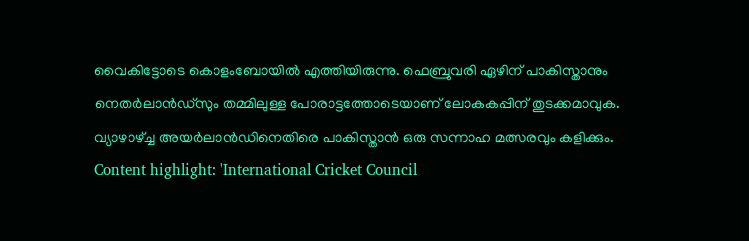വൈകിട്ടോടെ കൊളംബോയിൽ എത്തിയിരുന്നു. ഫെബ്രുവരി ഏഴിന് പാകിസ്താനും നെതർലാൻഡ്സും തമ്മിലുള്ള പോരാട്ടത്തോടെയാണ് ലോകകപ്പിന് തുടക്കമാവുക. വ്യാഴാഴ്ച്ച അയർലാൻഡിനെതിരെ പാകിസ്താൻ ഒരു സന്നാഹ മത്സരവും കളിക്കും.
Content highlight: 'International Cricket Council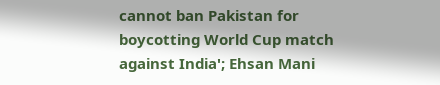cannot ban Pakistan for boycotting World Cup match against India'; Ehsan Mani